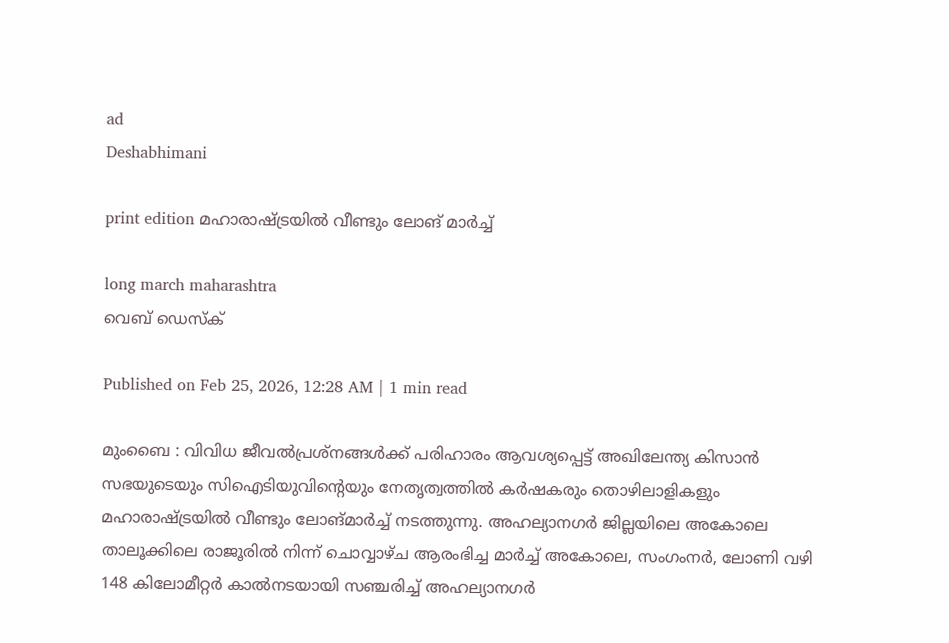ad
Deshabhimani

print edition മഹാരാഷ്‌ട്രയിൽ വീണ്ടും ലോങ്‌ മാർച്ച്

long march maharashtra
വെബ് ഡെസ്ക്

Published on Feb 25, 2026, 12:28 AM | 1 min read

മുംബൈ : വിവിധ ജീവൽപ്രശ്നങ്ങൾക്ക് പരിഹാരം ആവശ്യപ്പെട്ട്‌ അഖിലേന്ത്യ കിസാൻ സഭയുടെയും സിഐടിയുവിന്റെയും നേതൃത്വത്തിൽ കർഷകരും തൊഴിലാളികളും മഹാരാഷ്‌ട്രയിൽ വീണ്ടും ലോങ്‌മാർച്ച്‌ നടത്തുന്നു. അഹല്യാനഗർ ജില്ലയിലെ അകോലെ താലൂക്കിലെ രാജൂരിൽ നിന്ന്‌ ചൊവ്വാഴ്‌ച ആരംഭിച്ച മാർച്ച്‌ അകോലെ, സംഗംനർ, ലോണി വഴി 148 കിലോമീറ്റർ കാൽനടയായി സഞ്ചരിച്ച് അഹല്യാനഗർ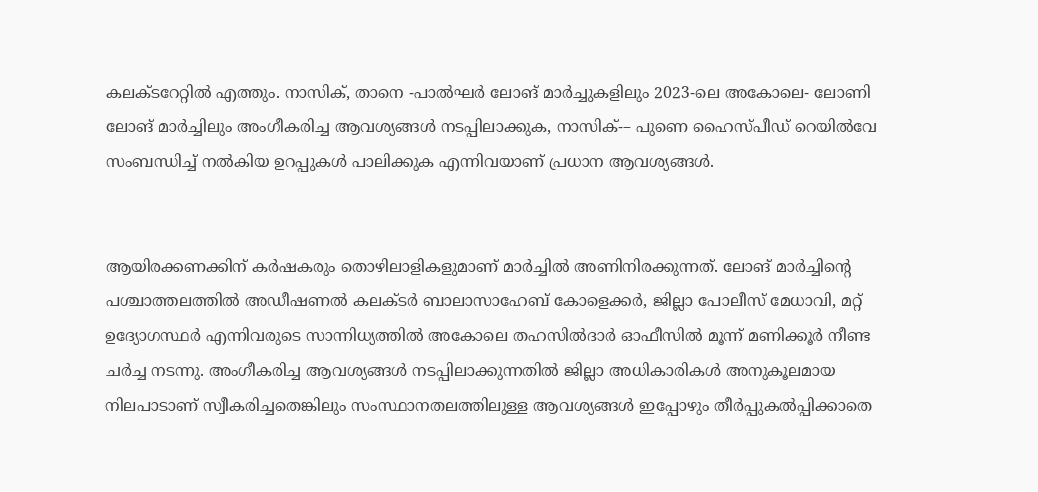കലക്‌ടറേറ്റിൽ എത്തും. നാസിക്, താനെ -പാൽഘർ ലോങ്‌ മാർച്ചുകളിലും 2023-ലെ അകോലെ- ലോണി ലോങ്‌ മാർച്ചിലും അംഗീകരിച്ച ആവശ്യങ്ങൾ നടപ്പിലാക്കുക, നാസിക്-– പുണെ ഹൈസ്പീഡ് റെയിൽവേ സംബന്ധിച്ച് നൽകിയ ഉറപ്പുകൾ പാലിക്കുക എന്നിവയാണ് പ്രധാന ആവശ്യങ്ങൾ.


ആയിരക്കണക്കിന്‌ കർഷകരും തൊഴിലാളികളുമാണ്‌ മാർച്ചിൽ അണിനിരക്കുന്നത്‌. ലോങ്‌ മാർച്ചിന്റെ പശ്ചാത്തലത്തിൽ അഡീഷണൽ കലക്ടർ ബാലാസാഹേബ് കോളെക്കർ, ജില്ലാ പോലീസ് മേധാവി, മറ്റ് ഉദ്യോഗസ്ഥർ എന്നിവരുടെ സാന്നിധ്യത്തിൽ അകോലെ തഹസിൽദാർ ഓഫീസിൽ മൂന്ന് മണിക്കൂർ നീണ്ട ചർച്ച നടന്നു. അംഗീകരിച്ച ആവശ്യങ്ങൾ നടപ്പിലാക്കുന്നതിൽ ജില്ലാ അധികാരികൾ അനുകൂലമായ നിലപാടാണ് സ്വീകരിച്ചതെങ്കിലും സംസ്ഥാനതലത്തിലുള്ള ആവശ്യങ്ങൾ ഇപ്പോഴും തീർപ്പുകൽപ്പിക്കാതെ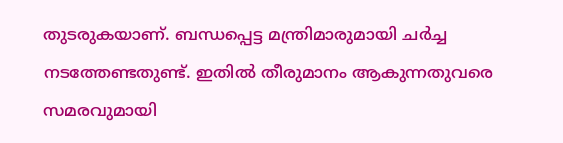തുടരുകയാണ്. ബന്ധപ്പെട്ട മന്ത്രിമാരുമായി ചർച്ച നടത്തേണ്ടതുണ്ട്. ഇതിൽ തീരുമാനം ആകുന്നതുവരെ സമരവുമായി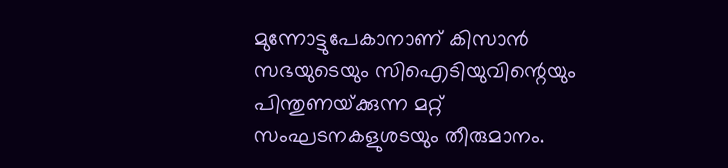മുന്നോട്ടുപേകാനാണ്‌ കിസാൻ സഭയുടെയും സിഐടിയുവിന്റെയും പിന്തുണയ്‌ക്കുന്ന മറ്റ്‌ സംഘടനകളുശടയും തീരുമാനം.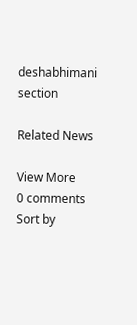deshabhimani section

Related News

View More
0 comments
Sort by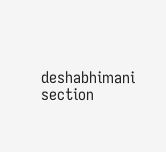deshabhimani section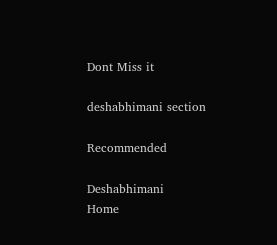Dont Miss it

deshabhimani section

Recommended

Deshabhimani
Home